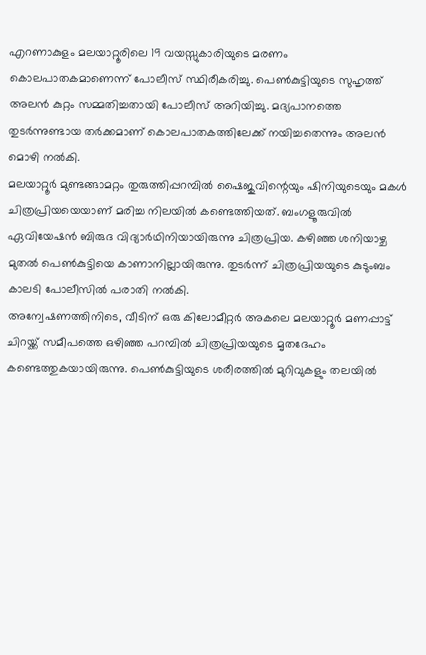എറണാകുളം മലയാറ്റൂരിലെ 19 വയസ്സുകാരിയുടെ മരണം കൊലപാതകമാണെന്ന് പോലീസ് സ്ഥിരീകരിച്ചു. പെൺകുട്ടിയുടെ സുഹൃത്ത് അലൻ കുറ്റം സമ്മതിച്ചതായി പോലീസ് അറിയിച്ചു. മദ്യപാനത്തെ തുടർന്നുണ്ടായ തർക്കമാണ് കൊലപാതകത്തിലേക്ക് നയിച്ചതെന്നും അലൻ മൊഴി നൽകി.
മലയാറ്റൂർ മുണ്ടങ്ങാമറ്റം തുരുത്തിപ്പറമ്പിൽ ഷൈജുവിന്റെയും ഷിനിയുടെയും മകൾ ചിത്രപ്രിയയെയാണ് മരിച്ച നിലയിൽ കണ്ടെത്തിയത്. ബംഗളൂരുവിൽ ഏവിയേഷൻ ബിരുദ വിദ്യാർഥിനിയായിരുന്നു ചിത്രപ്രിയ. കഴിഞ്ഞ ശനിയാഴ്ച മുതൽ പെൺകുട്ടിയെ കാണാനില്ലായിരുന്നു. തുടർന്ന് ചിത്രപ്രിയയുടെ കുടുംബം കാലടി പോലീസിൽ പരാതി നൽകി.
അന്വേഷണത്തിനിടെ, വീടിന് ഒരു കിലോമീറ്റർ അകലെ മലയാറ്റൂർ മണപ്പാട്ട് ചിറയ്ക്ക് സമീപത്തെ ഒഴിഞ്ഞ പറമ്പിൽ ചിത്രപ്രിയയുടെ മൃതദേഹം കണ്ടെത്തുകയായിരുന്നു. പെൺകുട്ടിയുടെ ശരീരത്തിൽ മുറിവുകളും തലയിൽ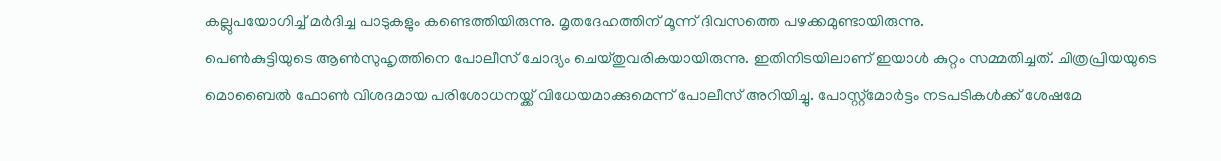കല്ലുപയോഗിച്ച് മർദിച്ച പാടുകളും കണ്ടെത്തിയിരുന്നു. മൃതദേഹത്തിന് മൂന്ന് ദിവസത്തെ പഴക്കമുണ്ടായിരുന്നു.
പെൺകുട്ടിയുടെ ആൺസുഹൃത്തിനെ പോലീസ് ചോദ്യം ചെയ്തുവരികയായിരുന്നു. ഇതിനിടയിലാണ് ഇയാൾ കുറ്റം സമ്മതിച്ചത്. ചിത്രപ്രിയയുടെ മൊബൈൽ ഫോൺ വിശദമായ പരിശോധനയ്ക്ക് വിധേയമാക്കുമെന്ന് പോലീസ് അറിയിച്ചു. പോസ്റ്റ്മോർട്ടം നടപടികൾക്ക് ശേഷമേ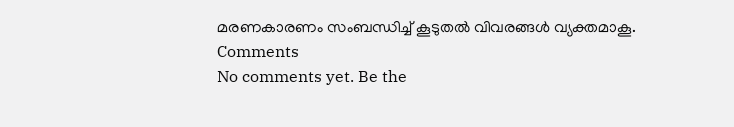മരണകാരണം സംബന്ധിച്ച് കൂടുതൽ വിവരങ്ങൾ വ്യക്തമാകൂ.
Comments
No comments yet. Be the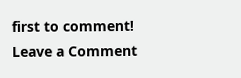first to comment!
Leave a Comment